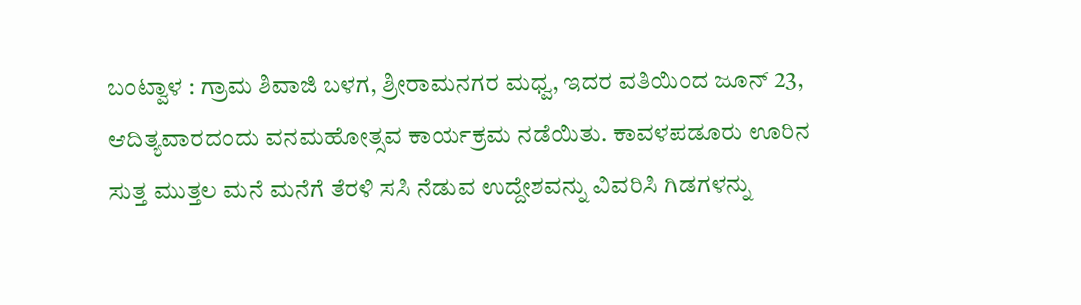ಬಂಟ್ವಾಳ : ಗ್ರಾಮ ಶಿವಾಜಿ ಬಳಗ, ಶ್ರೀರಾಮನಗರ ಮಧ್ವ, ಇದರ ವತಿಯಿಂದ ಜೂನ್ 23, ಆದಿತ್ಯವಾರದಂದು ವನಮಹೋತ್ಸವ ಕಾರ್ಯಕ್ರಮ ನಡೆಯಿತು. ಕಾವಳಪಡೂರು ಊರಿನ ಸುತ್ತ ಮುತ್ತಲ ಮನೆ ಮನೆಗೆ ತೆರಳಿ ಸಸಿ ನೆಡುವ ಉದ್ದೇಶವನ್ನು ವಿವರಿಸಿ ಗಿಡಗಳನ್ನು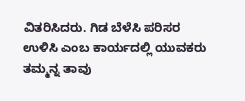ವಿತರಿಸಿದರು. ಗಿಡ ಬೆಳೆಸಿ ಪರಿಸರ ಉಳಿಸಿ ಎಂಬ ಕಾರ್ಯದಲ್ಲಿ ಯುವಕರು ತಮ್ಮನ್ನ ತಾವು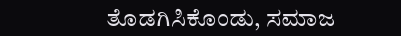ತೊಡಗಿಸಿಕೊಂಡು, ಸಮಾಜ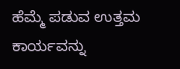ಹೆಮ್ಮೆ ಪಡುವ ಉತ್ತಮ ಕಾರ್ಯವನ್ನು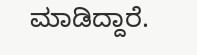ಮಾಡಿದ್ದಾರೆ.